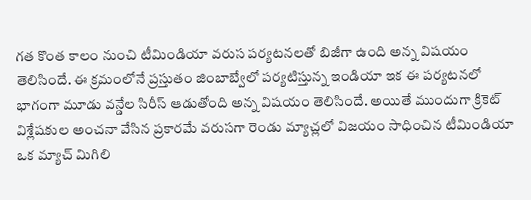గత కొంత కాలం నుంచి టీమిండియా వరుస పర్యటనలతో బిజీగా ఉంది అన్న విషయం తెలిసిందే. ఈ క్రమంలోనే ప్రస్తుతం జింబాబ్వేలో పర్యటిస్తున్న ఇండియా ఇక ఈ పర్యటనలో భాగంగా మూడు వన్డేల సిరీస్ ఆడుతోంది అన్న విషయం తెలిసిందే. అయితే ముందుగా క్రికెట్ విశ్లేషకుల అంచనా వేసిన ప్రకారమే వరుసగా రెండు మ్యాచ్లలో విజయం సాధించిన టీమిండియా ఒక మ్యాచ్ మిగిలి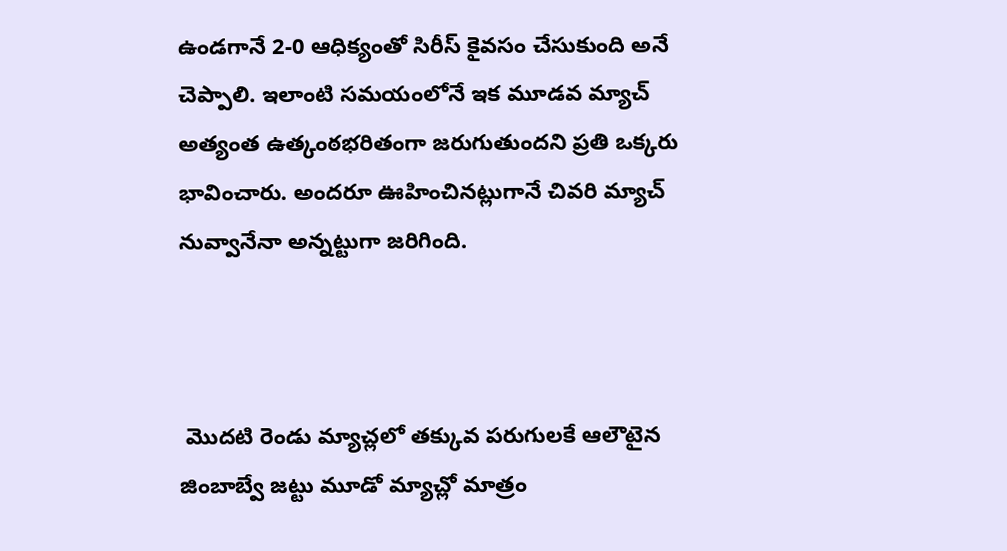ఉండగానే 2-0 ఆధిక్యంతో సిరీస్ కైవసం చేసుకుంది అనే చెప్పాలి. ఇలాంటి సమయంలోనే ఇక మూడవ మ్యాచ్ అత్యంత ఉత్కంఠభరితంగా జరుగుతుందని ప్రతి ఒక్కరు భావించారు. అందరూ ఊహించినట్లుగానే చివరి మ్యాచ్ నువ్వానేనా అన్నట్టుగా జరిగింది.



 మొదటి రెండు మ్యాచ్లలో తక్కువ పరుగులకే ఆలౌటైన జింబాబ్వే జట్టు మూడో మ్యాచ్లో మాత్రం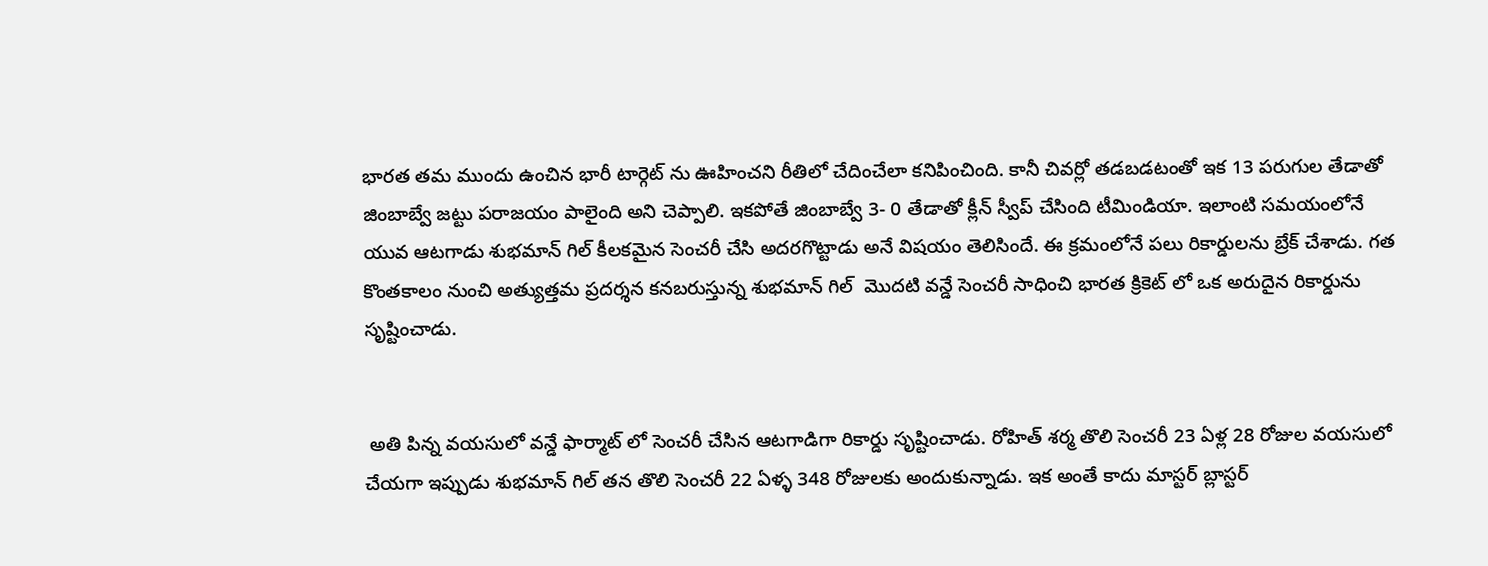భారత తమ ముందు ఉంచిన భారీ టార్గెట్ ను ఊహించని రీతిలో చేదించేలా కనిపించింది. కానీ చివర్లో తడబడటంతో ఇక 13 పరుగుల తేడాతో  జింబాబ్వే జట్టు పరాజయం పాలైంది అని చెప్పాలి. ఇకపోతే జింబాబ్వే 3- 0 తేడాతో క్లీన్ స్వీప్ చేసింది టీమిండియా. ఇలాంటి సమయంలోనే యువ ఆటగాడు శుభమాన్ గిల్ కీలకమైన సెంచరీ చేసి అదరగొట్టాడు అనే విషయం తెలిసిందే. ఈ క్రమంలోనే పలు రికార్డులను బ్రేక్ చేశాడు. గత కొంతకాలం నుంచి అత్యుత్తమ ప్రదర్శన కనబరుస్తున్న శుభమాన్ గిల్  మొదటి వన్డే సెంచరీ సాధించి భారత క్రికెట్ లో ఒక అరుదైన రికార్డును సృష్టించాడు.


 అతి పిన్న వయసులో వన్డే ఫార్మాట్ లో సెంచరీ చేసిన ఆటగాడిగా రికార్డు సృష్టించాడు. రోహిత్ శర్మ తొలి సెంచరీ 23 ఏళ్ల 28 రోజుల వయసులో చేయగా ఇప్పుడు శుభమాన్ గిల్ తన తొలి సెంచరీ 22 ఏళ్ళ 348 రోజులకు అందుకున్నాడు. ఇక అంతే కాదు మాస్టర్ బ్లాస్టర్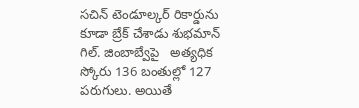సచిన్ టెండూల్కర్ రికార్డును కూడా బ్రేక్ చేశాడు శుభమాన్ గిల్. జింబాబ్వేపై   అత్యధిక స్కోరు 136 బంతుల్లో 127 పరుగులు. అయితే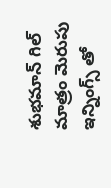శుభమాన్ గిల్ మాత్రం మెరుపు ఇన్నింగ్స్ తో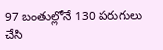97 బంతుల్లోనే 130 పరుగులు చేసి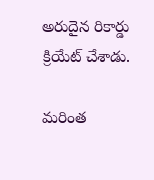అరుదైన రికార్డు క్రియేట్ చేశాడు.

మరింత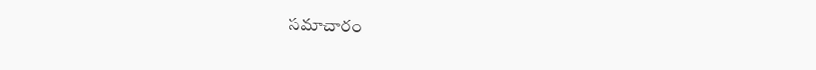సమాచారం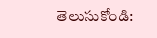తెలుసుకోండి: